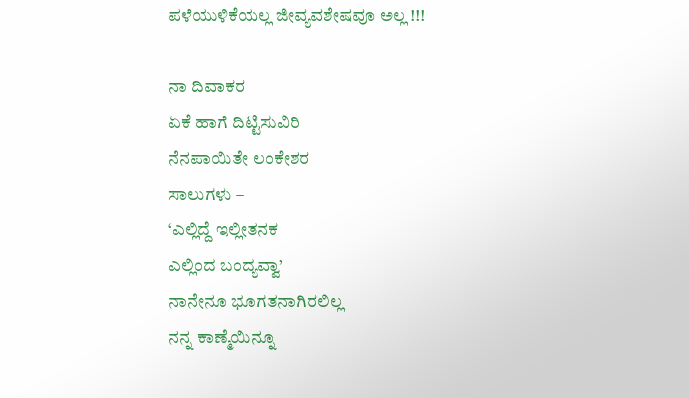ಪಳೆಯುಳಿಕೆಯಲ್ಲ ಜೀವ್ಯವಶೇಷವೂ ಅಲ್ಲ !!!

ನಾ ದಿವಾಕರ
ಏಕೆ ಹಾಗೆ ದಿಟ್ಟಿಸುವಿರಿ
ನೆನಪಾಯಿತೇ ಲಂಕೇಶರ
ಸಾಲುಗಳು –
‘ಎಲ್ಲಿದ್ದೆ ಇಲ್ಲೀತನಕ
ಎಲ್ಲಿಂದ ಬಂದ್ಯವ್ವಾ’
ನಾನೇನೂ ಭೂಗತನಾಗಿರಲಿಲ್ಲ
ನನ್ನ ಕಾಣ್ಮೆಯಿನ್ನೂ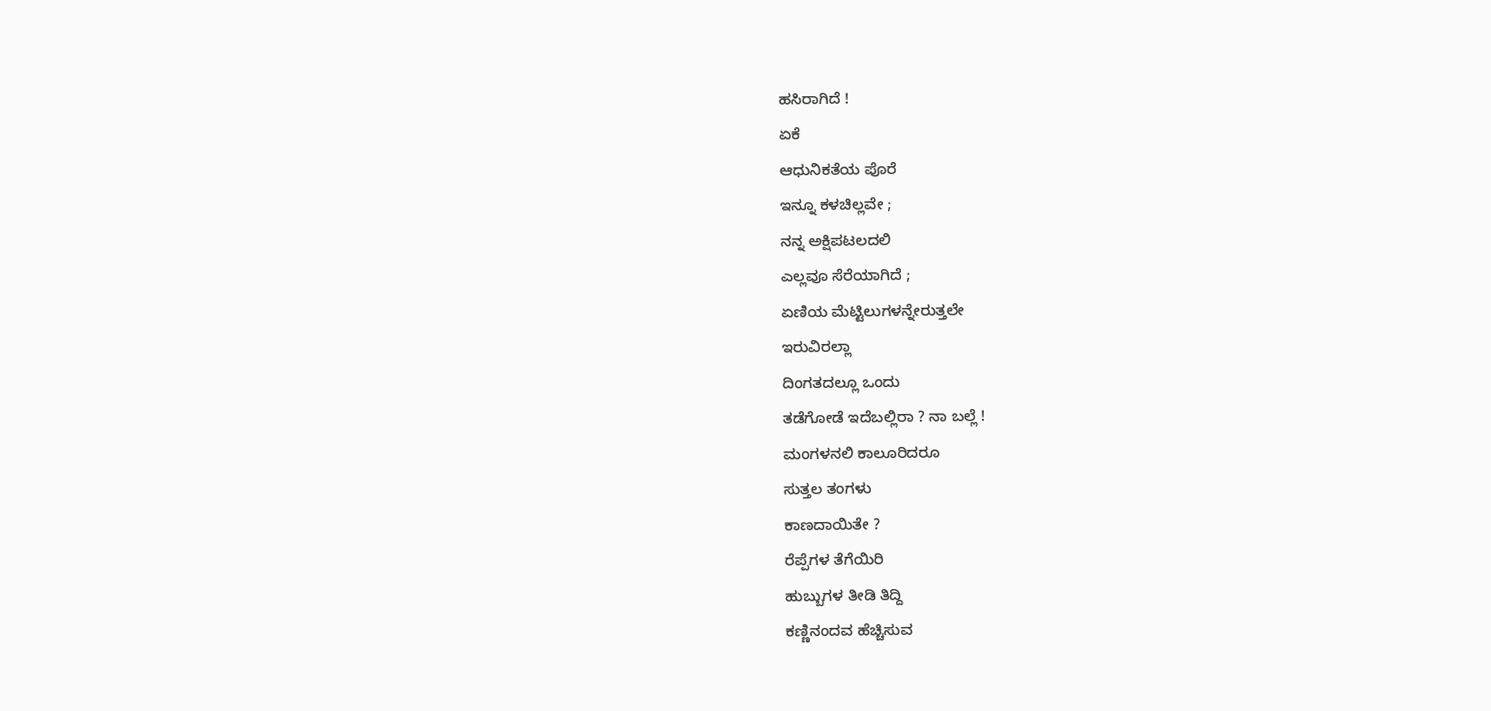ಹಸಿರಾಗಿದೆ !
ಏಕೆ
ಆಧುನಿಕತೆಯ ಪೊರೆ
ಇನ್ನೂ ಕಳಚಿಲ್ಲವೇ ;
ನನ್ನ ಅಕ್ಷಿಪಟಲದಲಿ
ಎಲ್ಲವೂ ಸೆರೆಯಾಗಿದೆ ;
ಏಣಿಯ ಮೆಟ್ಟಿಲುಗಳನ್ನೇರುತ್ತಲೇ
ಇರುವಿರಲ್ಲಾ
ದಿಂಗತದಲ್ಲೂ ಒಂದು
ತಡೆಗೋಡೆ ಇದೆಬಲ್ಲಿರಾ ? ನಾ ಬಲ್ಲೆ !
ಮಂಗಳನಲಿ ಕಾಲೂರಿದರೂ
ಸುತ್ತಲ ತಂಗಳು
ಕಾಣದಾಯಿತೇ ?
ರೆಪ್ಪೆಗಳ ತೆಗೆಯಿರಿ
ಹುಬ್ಬುಗಳ ತೀಡಿ ತಿದ್ದಿ
ಕಣ್ಣಿನಂದವ ಹೆಚ್ಚಿಸುವ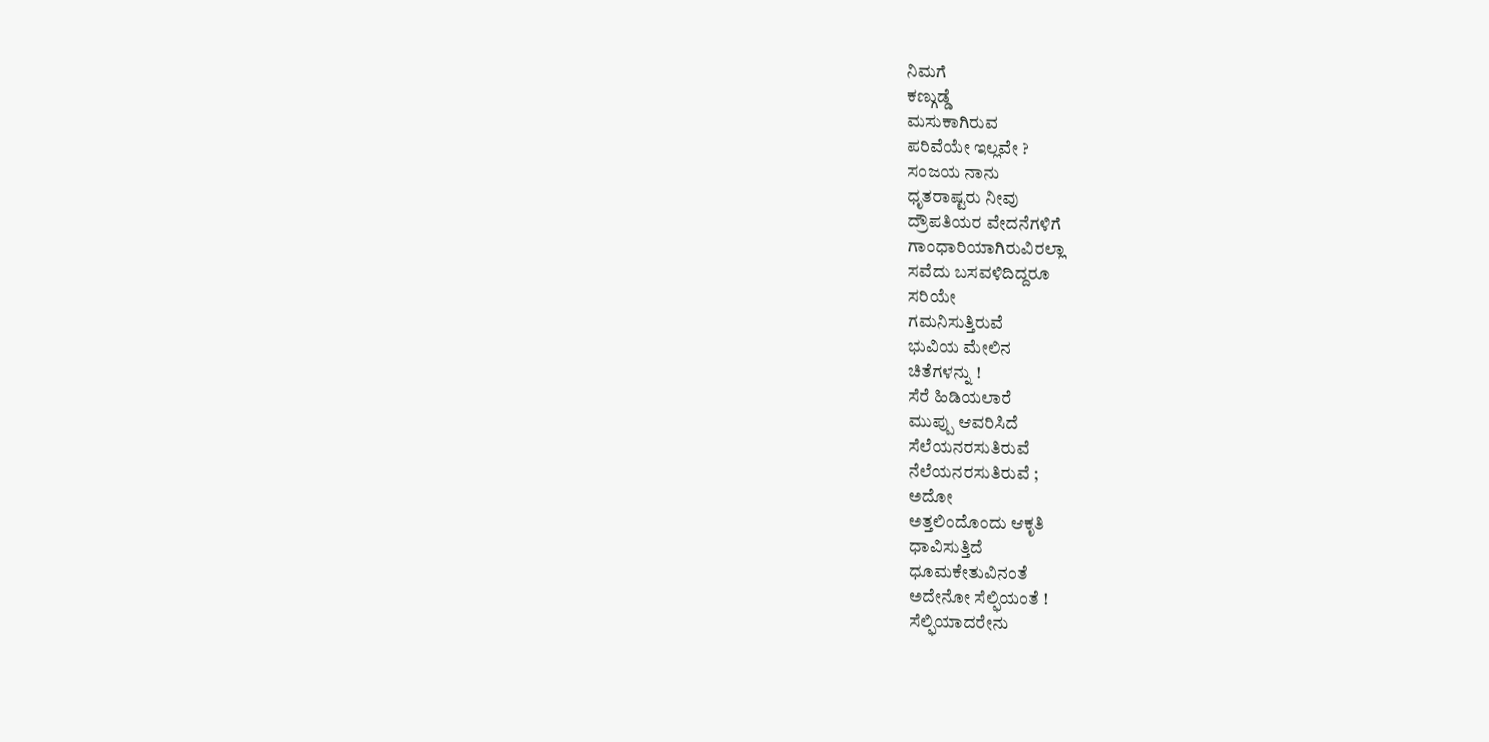ನಿಮಗೆ
ಕಣ್ಗುಡ್ಡೆ
ಮಸುಕಾಗಿರುವ
ಪರಿವೆಯೇ ಇಲ್ಲವೇ ?
ಸಂಜಯ ನಾನು
ಧೃತರಾಷ್ಟರು ನೀವು
ದ್ರೌಪತಿಯರ ವೇದನೆಗಳಿಗೆ
ಗಾಂಧಾರಿಯಾಗಿರುವಿರಲ್ಲಾ
ಸವೆದು ಬಸವಳಿದಿದ್ದರೂ
ಸರಿಯೇ
ಗಮನಿಸುತ್ತಿರುವೆ
ಭುವಿಯ ಮೇಲಿನ
ಚಿತೆಗಳನ್ನು !
ಸೆರೆ ಹಿಡಿಯಲಾರೆ
ಮುಪ್ಪು ಆವರಿಸಿದೆ
ಸೆಲೆಯನರಸುತಿರುವೆ
ನೆಲೆಯನರಸುತಿರುವೆ ;
ಅದೋ
ಅತ್ತಲಿಂದೊಂದು ಆಕೃತಿ
ಧಾವಿಸುತ್ತಿದೆ
ಧೂಮಕೇತುವಿನಂತೆ
ಅದೇನೋ ಸೆಲ್ಫಿಯಂತೆ !
ಸೆಲ್ಫಿಯಾದರೇನು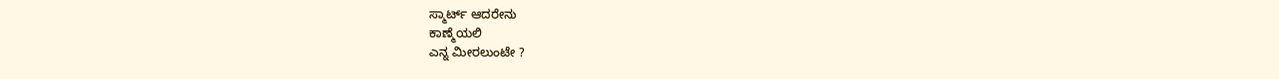ಸ್ಮಾರ್ಟ್ ಆದರೇನು
ಕಾಣ್ಮೆಯಲಿ
ಎನ್ನ ಮೀರಲುಂಟೇ ?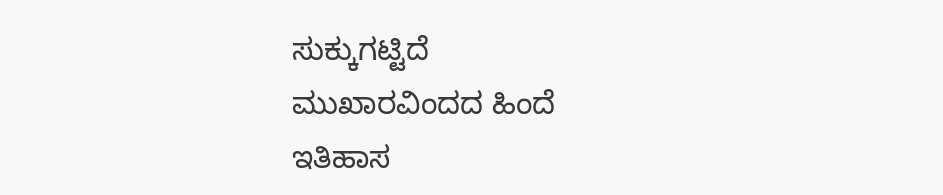ಸುಕ್ಕುಗಟ್ಟಿದೆ
ಮುಖಾರವಿಂದದ ಹಿಂದೆ
ಇತಿಹಾಸ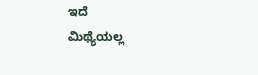ಇದೆ
ಮಿಥ್ಯೆಯಲ್ಲ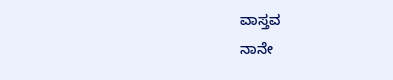ವಾಸ್ತವ
ನಾನೇ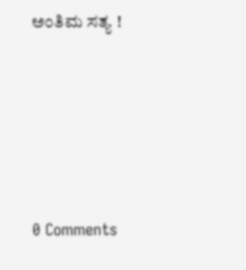ಅಂತಿಮ ಸತ್ಯ !





0 Comments